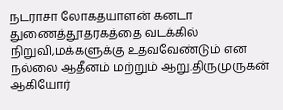நடராசா லோகதயாளன் கனடா துணைத்தூதரகத்தை வடக்கில் நிறுவி,மக்களுக்கு உதவவேண்டும் என நல்லை ஆதீனம் மற்றும் ஆறு.திருமுருகன் ஆகியோர்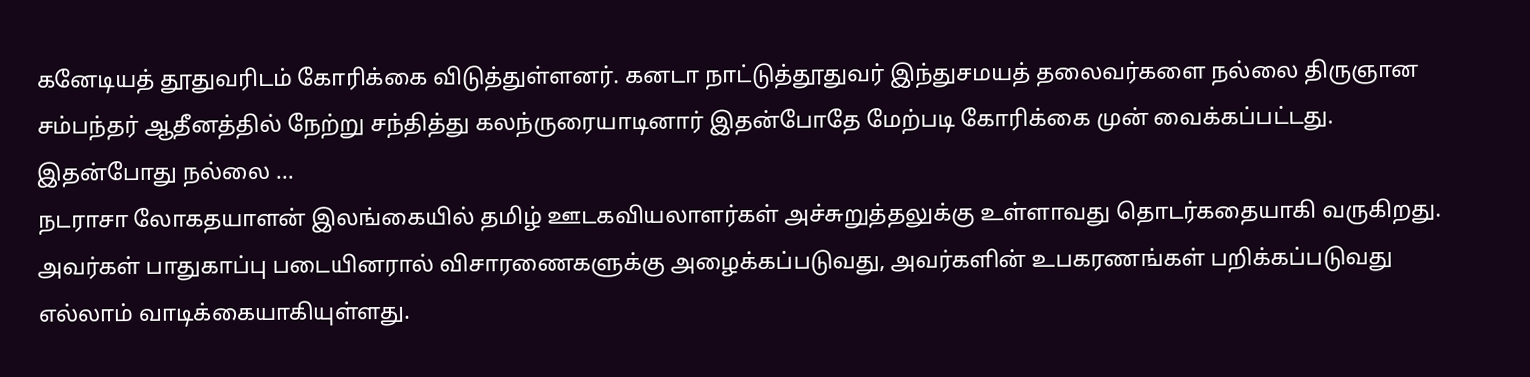கனேடியத் தூதுவரிடம் கோரிக்கை விடுத்துள்ளனர். கனடா நாட்டுத்தூதுவர் இந்துசமயத் தலைவர்களை நல்லை திருஞான சம்பந்தர் ஆதீனத்தில் நேற்று சந்தித்து கலந்ருரையாடினார் இதன்போதே மேற்படி கோரிக்கை முன் வைக்கப்பட்டது. இதன்போது நல்லை ...
நடராசா லோகதயாளன் இலங்கையில் தமிழ் ஊடகவியலாளர்கள் அச்சுறுத்தலுக்கு உள்ளாவது தொடர்கதையாகி வருகிறது. அவர்கள் பாதுகாப்பு படையினரால் விசாரணைகளுக்கு அழைக்கப்படுவது, அவர்களின் உபகரணங்கள் பறிக்கப்படுவது எல்லாம் வாடிக்கையாகியுள்ளது.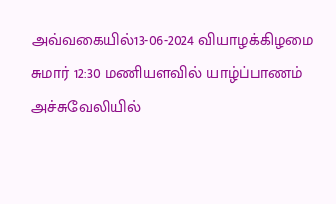அவ்வகையில்13-06-2024 வியாழக்கிழமை சுமார் 12:30 மணியளவில் யாழ்ப்பாணம் அச்சுவேலியில்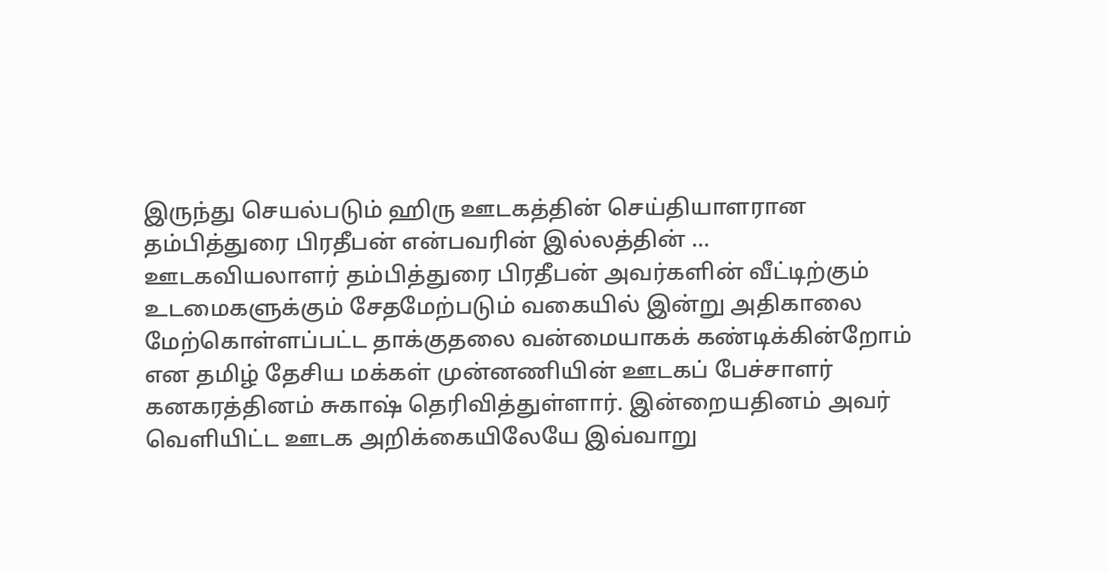இருந்து செயல்படும் ஹிரு ஊடகத்தின் செய்தியாளரான தம்பித்துரை பிரதீபன் என்பவரின் இல்லத்தின் ...
ஊடகவியலாளர் தம்பித்துரை பிரதீபன் அவர்களின் வீட்டிற்கும் உடமைகளுக்கும் சேதமேற்படும் வகையில் இன்று அதிகாலை மேற்கொள்ளப்பட்ட தாக்குதலை வன்மையாகக் கண்டிக்கின்றோம் என தமிழ் தேசிய மக்கள் முன்னணியின் ஊடகப் பேச்சாளர் கனகரத்தினம் சுகாஷ் தெரிவித்துள்ளார். இன்றையதினம் அவர் வெளியிட்ட ஊடக அறிக்கையிலேயே இவ்வாறு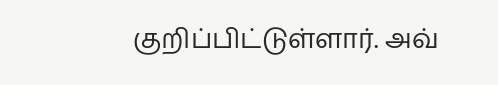குறிப்பிட்டுள்ளார். அவ்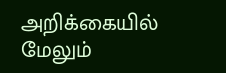அறிக்கையில் மேலும்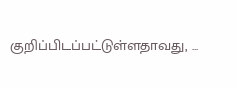குறிப்பிடப்பட்டுள்ளதாவது, ...